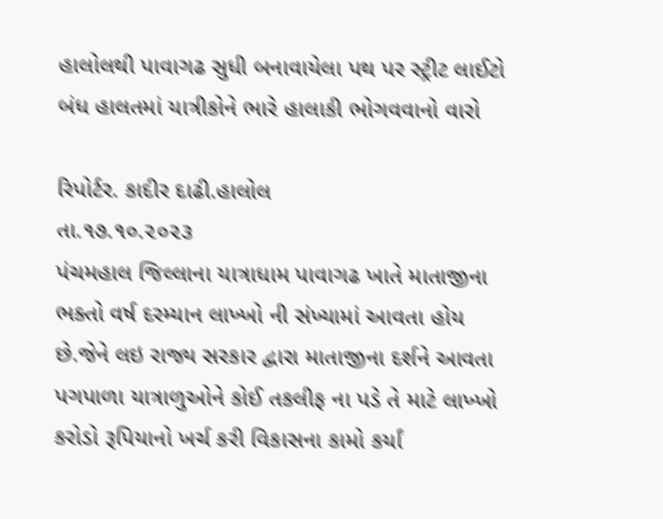હાલોલથી પાવાગઢ સુધી બનાવાયેલા પથ પર સ્ટ્રીટ લાઈટો બંધ હાલતમાં યાત્રીકોને ભારે હાલાકી ભોગવવાનો વારો

રિપોર્ટર. કાદીર દાઢી.હાલોલ
તા.૧૭.૧૦.૨૦૨૩
પંચમહાલ જિલ્લાના યાત્રાધામ પાવાગઢ ખાતે માતાજીના ભક્તો વર્ષ દરમ્યાન લાખ્ખો ની સંખ્યામાં આવતા હોય છે.જેને લઇ રાજ્ય સરકાર દ્વારા માતાજીના દર્શને આવતા પગપાળા યાત્રાળુઓને કોઈ તકલીફ ના પડે તે માટે લાખ્ખો કરોડો રૂપિયાનો ખર્ચ કરી વિકાસના કામો કર્યાં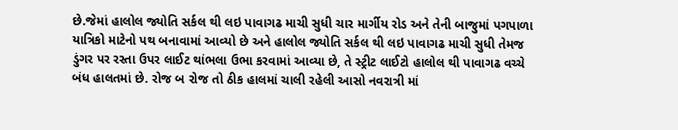છે.જેમાં હાલોલ જ્યોતિ સર્કલ થી લઇ પાવાગઢ માચી સુધી ચાર માર્ગીય રોડ અને તેની બાજુમાં પગપાળા યાત્રિકો માટેનો પથ બનાવામાં આવ્યો છે અને હાલોલ જ્યોતિ સર્કલ થી લઇ પાવાગઢ માચી સુધી તેમજ ડુંગર પર રસ્તા ઉપર લાઈટ થાંભલા ઉભા કરવામાં આવ્યા છે, તે સ્ટ્રીટ લાઈટો હાલોલ થી પાવાગઢ વચ્ચે બંધ હાલતમાં છે. રોજ બ રોજ તો ઠીક હાલમાં ચાલી રહેલી આસો નવરાત્રી માં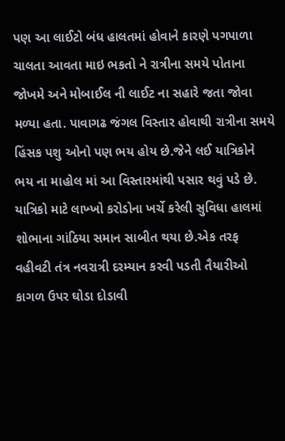પણ આ લાઈટો બંધ હાલતમાં હોવાને કારણે પગપાળા ચાલતા આવતા માઇ ભકતો ને રાત્રીના સમયે પોતાના જોખમે અને મોબાઈલ ની લાઈટ ના સહારે જતા જોવા મળ્યા હતા. પાવાગઢ જંગલ વિસ્તાર હોવાથી રાત્રીના સમયે હિંસક પશુ ઓનો પણ ભય હોય છે.જેને લઈ યાત્રિકોને ભય ના માહોલ માં આ વિસ્તારમાંથી પસાર થવું પડે છે. યાત્રિકો માટે લાખ્ખો કરોડોના ખર્ચે કરેલી સુવિધા હાલમાં શોભાના ગાંઠિયા સમાન સાબીત થયા છે.એક તરફ વહીવટી તંત્ર નવરાત્રી દરમ્યાન કરવી પડતી તૈયારીઓ કાગળ ઉપર ઘોડા દોડાવી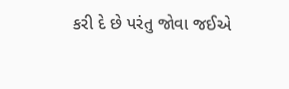કરી દે છે પરંતુ જોવા જઈએ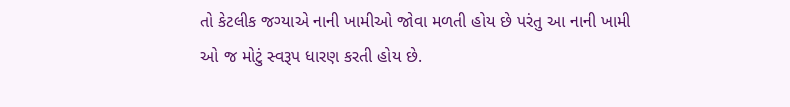તો કેટલીક જગ્યાએ નાની ખામીઓ જોવા મળતી હોય છે પરંતુ આ નાની ખામી ઓ જ મોટું સ્વરૂપ ધારણ કરતી હોય છે.